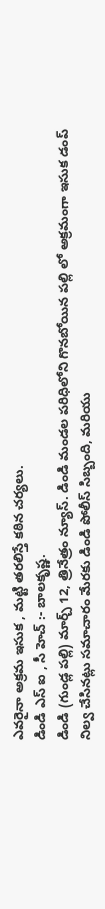ఎవరైనా అక్రమ ఇసుక , మట్టి తరలిస్తే కఠిన చర్యలు.
డిండి ఎస్ ఐ , సీ హెచ్ :- బాలకృష్ణ.
డిండి (గుండ్ల పల్లి) మార్చ్ 12, త్రినేత్రం న్యూస్. డిండి మండల పరిధిలోని గొనబోయిన పల్లి లో అక్రమంగా ఇసుక డంప్ నిల్వ చేసినట్లు సమాచారం మేరకు డిండి పోలీస్ సిబ్బంది, మరియు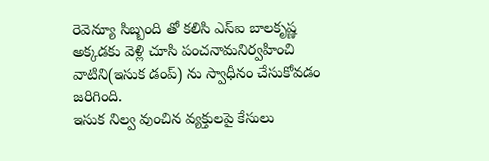రెవెన్యూ సిబ్బంది తో కలిసి ఎస్ఐ బాలకృష్ణ అక్కడకు వెళ్లి చూసి పంచనామనిర్వహించి వాటిని(ఇసుక డంప్) ను స్వాధీనం చేసుకోవడం జరిగింది.
ఇసుక నిల్వ వుంచిన వ్యక్తులపై కేసులు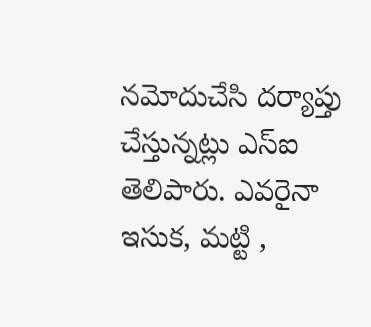నమోదుచేసి దర్యాప్తు చేస్తున్నట్లు ఎస్ఐ తెలిపారు. ఎవరైనా ఇసుక, మట్టి ,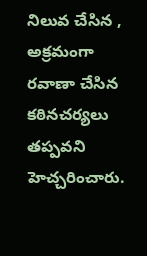నిలువ చేసిన , అక్రమంగా రవాణా చేసిన కఠినచర్యలు తప్పవని హెచ్చరించారు.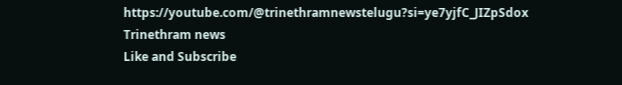https://youtube.com/@trinethramnewstelugu?si=ye7yjfC_JIZpSdox
Trinethram news
Like and Subscribe